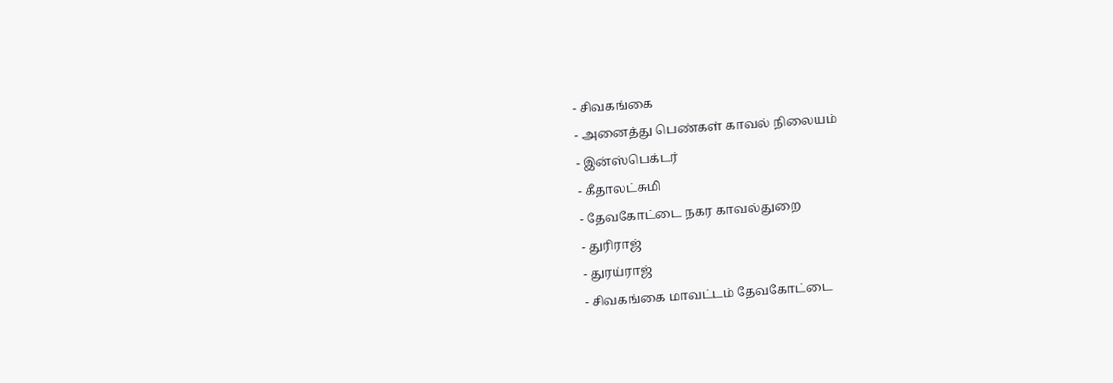- சிவகங்கை
- அனைத்து பெண்கள் காவல் நிலையம்
- இன்ஸ்பெக்டர்
- கீதாலட்சுமி
- தேவகோட்டை நகர காவல்துறை
- துரிராஜ்
- துரய்ராஜ்
- சிவகங்கை மாவட்டம் தேவகோட்டை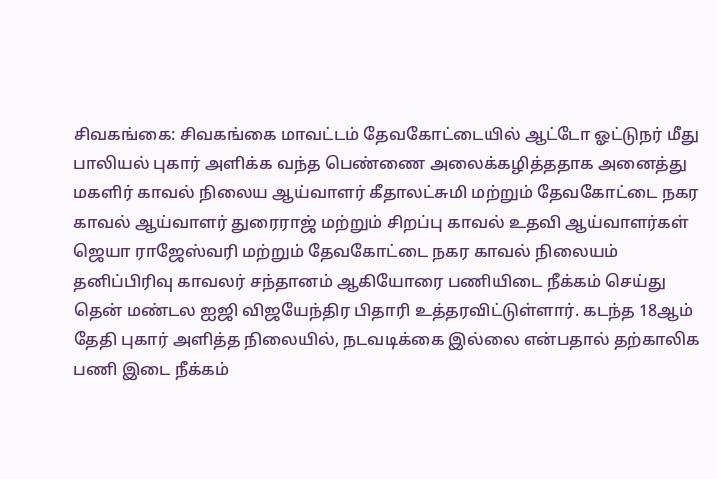சிவகங்கை: சிவகங்கை மாவட்டம் தேவகோட்டையில் ஆட்டோ ஓட்டுநர் மீது பாலியல் புகார் அளிக்க வந்த பெண்ணை அலைக்கழித்ததாக அனைத்து மகளிர் காவல் நிலைய ஆய்வாளர் கீதாலட்சுமி மற்றும் தேவகோட்டை நகர காவல் ஆய்வாளர் துரைராஜ் மற்றும் சிறப்பு காவல் உதவி ஆய்வாளர்கள் ஜெயா ராஜேஸ்வரி மற்றும் தேவகோட்டை நகர காவல் நிலையம் தனிப்பிரிவு காவலர் சந்தானம் ஆகியோரை பணியிடை நீக்கம் செய்து தென் மண்டல ஐஜி விஜயேந்திர பிதாரி உத்தரவிட்டுள்ளார். கடந்த 18ஆம் தேதி புகார் அளித்த நிலையில், நடவடிக்கை இல்லை என்பதால் தற்காலிக பணி இடை நீக்கம்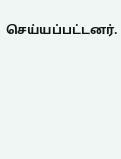செய்யப்பட்டனர்.